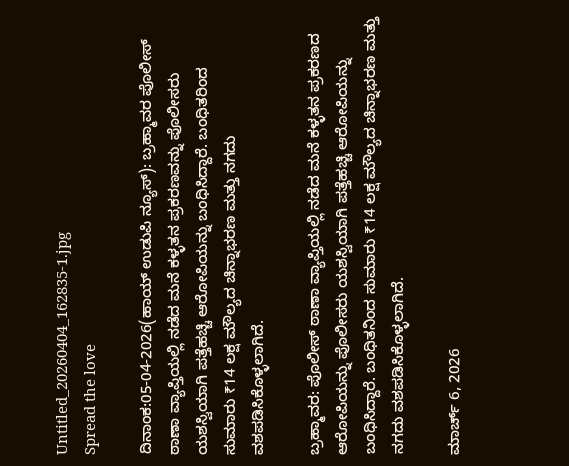Untitled_20260404_162835-1.jpg
Spread the love

ದಿನಾಂಕ:05-04-2026(ಹಾಯ್ ಉಡುಪಿ ನ್ಯೂಸ್): ಬ್ರಹ್ಮಾವರ ಪೊಲೀಸ್ ಠಾಣಾ ವ್ಯಾಪ್ತಿಯಲ್ಲಿ ನಡೆದ ಮನೆ ಕಳ್ಳತನ ಪ್ರಕರಣವನ್ನು ಪೊಲೀಸರು ಯಶಸ್ವಿಯಾಗಿ ಪತ್ತೆಹಚ್ಚಿ ಆರೋಪಿಯನ್ನು ಬಂಧಿಸಿದ್ದಾರೆ. ಬಂಧಿತರಿಂದ ಸುಮಾರು ₹14 ಲಕ್ಷ ಮೌಲ್ಯದ ಚಿನ್ನಾಭರಣ ಮತ್ತು ನಗದು ವಶಪಡಿಸಿಕೊಳ್ಳಲಾಗಿದೆ.

ಬ್ರಹ್ಮಾವರ: ಪೊಲೀಸ್ ಠಾಣಾ ವ್ಯಾಪ್ತಿಯಲ್ಲಿ ನಡೆದ ಮನೆ ಕಳ್ಳತನ ಪ್ರಕರಣದ ಆರೋಪಿಯನ್ನು ಪೊಲೀಸರು ಯಶಸ್ವಿಯಾಗಿ ಪತ್ತೆಹಚ್ಚಿ ಆರೋಪಿಯನ್ನು ಬಂಧಿಸಿದ್ದಾರೆ. ಬಂಧಿತನಿಂದ ಸುಮಾರು ₹14 ಲಕ್ಷ ಮೌಲ್ಯದ ಚಿನ್ನಾಭರಣ ಮತ್ತು ನಗದು ವಶಪಡಿಸಿಕೊಳ್ಳಲಾಗಿದೆ.

ಮಾರ್ಚ್ 6, 2026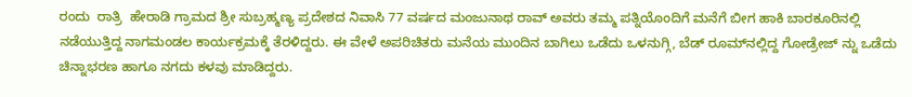ರಂದು  ರಾತ್ರಿ  ಹೇರಾಡಿ ಗ್ರಾಮದ ಶ್ರೀ ಸುಬ್ರಹ್ಮಣ್ಯ ಪ್ರದೇಶದ ನಿವಾಸಿ 77 ವರ್ಷದ ಮಂಜುನಾಥ ರಾವ್ ಅವರು ತಮ್ಮ ಪತ್ನಿಯೊಂದಿಗೆ ಮನೆಗೆ ಬೀಗ ಹಾಕಿ ಬಾರಕೂರಿನಲ್ಲಿ ನಡೆಯುತ್ತಿದ್ದ ನಾಗಮಂಡಲ ಕಾರ್ಯಕ್ರಮಕ್ಕೆ ತೆರಳಿದ್ದರು. ಈ ವೇಳೆ ಅಪರಿಚಿತರು ಮನೆಯ ಮುಂದಿನ ಬಾಗಿಲು ಒಡೆದು ಒಳನುಗ್ಗಿ, ಬೆಡ್ ರೂಮ್‌ನಲ್ಲಿದ್ದ ಗೋಡ್ರೇಜ್ ನ್ನು ಒಡೆದು ಚಿನ್ನಾಭರಣ ಹಾಗೂ ನಗದು ಕಳವು ಮಾಡಿದ್ದರು.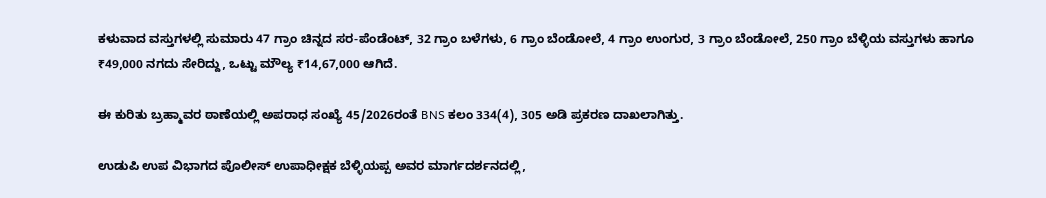ಕಳುವಾದ ವಸ್ತುಗಳಲ್ಲಿ ಸುಮಾರು 47 ಗ್ರಾಂ ಚಿನ್ನದ ಸರ-ಪೆಂಡೆಂಟ್, 32 ಗ್ರಾಂ ಬಳೆಗಳು, 6 ಗ್ರಾಂ ಬೆಂಡೋಲೆ, 4 ಗ್ರಾಂ ಉಂಗುರ, 3 ಗ್ರಾಂ ಬೆಂಡೋಲೆ, 250 ಗ್ರಾಂ ಬೆಳ್ಳಿಯ ವಸ್ತುಗಳು ಹಾಗೂ ₹49,000 ನಗದು ಸೇರಿದ್ದು, ಒಟ್ಟು ಮೌಲ್ಯ ₹14,67,000 ಆಗಿದೆ.

ಈ ಕುರಿತು ಬ್ರಹ್ಮಾವರ ಠಾಣೆಯಲ್ಲಿ ಅಪರಾಧ ಸಂಖ್ಯೆ 45/2026ರಂತೆ BNS ಕಲಂ 334(4), 305 ಅಡಿ ಪ್ರಕರಣ ದಾಖಲಾಗಿತ್ತು.

ಉಡುಪಿ ಉಪ ವಿಭಾಗದ ಪೊಲೀಸ್ ಉಪಾಧೀಕ್ಷಕ ಬೆಳ್ಳಿಯಪ್ಪ ಅವರ ಮಾರ್ಗದರ್ಶನದಲ್ಲಿ,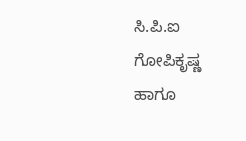ಸಿ.ಪಿ.ಐ ಗೋಪಿಕೃಷ್ಣ ಹಾಗೂ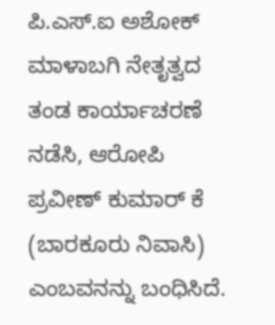ಪಿ.ಎಸ್‌.ಐ ಅಶೋಕ್ ಮಾಳಾಬಗಿ ನೇತೃತ್ವದ ತಂಡ ಕಾರ್ಯಾಚರಣೆ ನಡೆಸಿ, ಆರೋಪಿ ಪ್ರವೀಣ್ ಕುಮಾರ್ ಕೆ (ಬಾರಕೂರು ನಿವಾಸಿ) ಎಂಬವನನ್ನು ಬಂಧಿಸಿದೆ.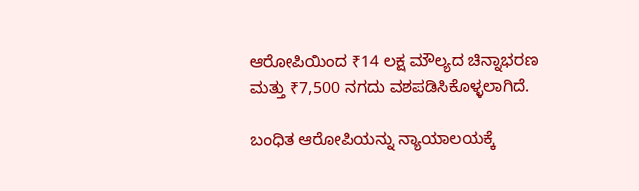ಆರೋಪಿಯಿಂದ ₹14 ಲಕ್ಷ ಮೌಲ್ಯದ ಚಿನ್ನಾಭರಣ ಮತ್ತು ₹7,500 ನಗದು ವಶಪಡಿಸಿಕೊಳ್ಳಲಾಗಿದೆ.

ಬಂಧಿತ ಆರೋಪಿಯನ್ನು ನ್ಯಾಯಾಲಯಕ್ಕೆ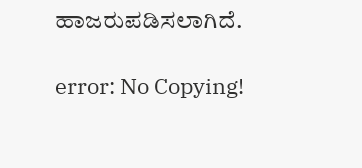ಹಾಜರುಪಡಿಸಲಾಗಿದೆ.

error: No Copying!